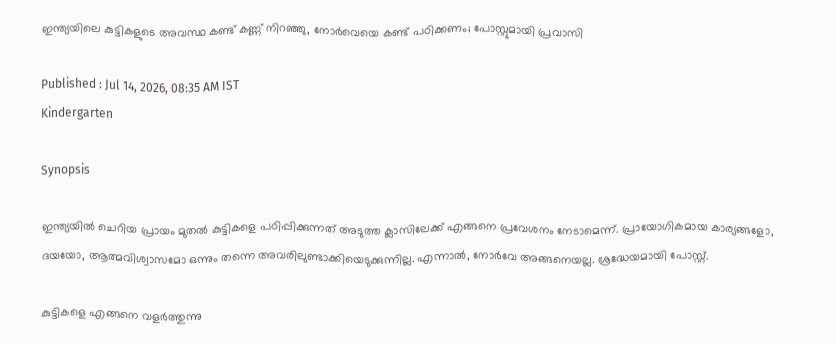ഇന്ത്യയിലെ കുട്ടികളുടെ അവസ്ഥ കണ്ട് കണ്ണ് നിറഞ്ഞു, നോർവെയെ കണ്ട് പഠിക്കണം; പോസ്റ്റുമായി പ്രവാസി

Published : Jul 14, 2026, 08:35 AM IST
Kindergarten

Synopsis

ഇന്ത്യയില്‍ ചെറിയ പ്രായം മുതല്‍ കുട്ടികളെ പഠിപ്പിക്കുന്നത് അടുത്ത ക്ലാസിലേക്ക് എങ്ങനെ പ്രവേശനം നേടാമെന്ന്. പ്രായോഗികമായ കാര്യങ്ങളോ, ദയയോ, ആത്മവിശ്വാസമോ ഒന്നും തന്നെ അവരിലുണ്ടാക്കിയെടുക്കുന്നില്ല. എന്നാല്‍, നോര്‍വേ അങ്ങനെയല്ല. ശ്രദ്ധേയമായി പോസ്റ്റ്.

കുട്ടികളെ എങ്ങനെ വളർത്തുന്നു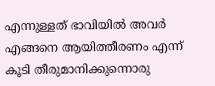എന്നുള്ളത് ഭാവിയിൽ അവർ എങ്ങനെ ആയിത്തീരണം എന്ന് കൂടി തീരുമാനിക്കുന്നൊരു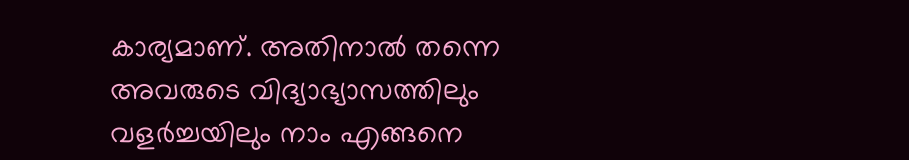കാര്യമാണ്. അതിനാൽ തന്നെ അവരുടെ വിദ്യാഭ്യാസത്തിലും വളർച്ചയിലും നാം എങ്ങനെ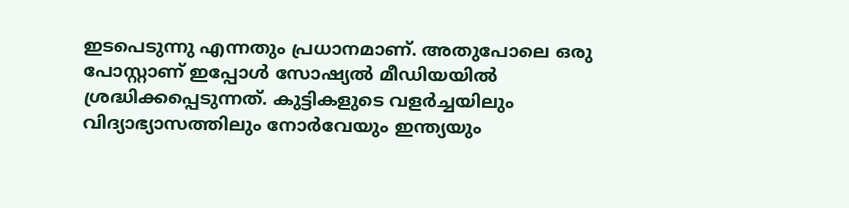ഇടപെടുന്നു എന്നതും പ്രധാനമാണ്. അതുപോലെ ഒരു പോസ്റ്റാണ് ഇപ്പോൾ സോഷ്യൽ മീഡിയയിൽ ശ്രദ്ധിക്കപ്പെടുന്നത്. കുട്ടികളുടെ വളർച്ചയിലും വിദ്യാഭ്യാസത്തിലും നോർവേയും ഇന്ത്യയും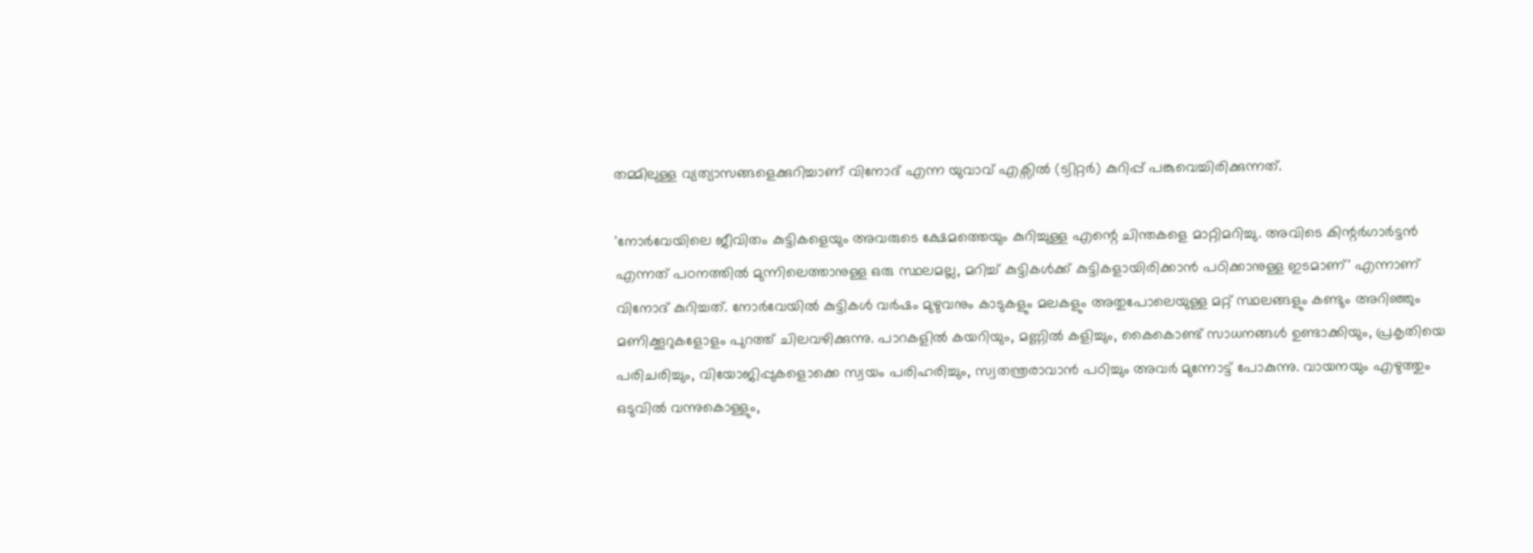തമ്മിലുള്ള വ്യത്യാസങ്ങളെക്കുറിച്ചാണ് വിനോദ് എന്ന യുവാവ് എക്സിൽ (ട്വിറ്റർ) കുറിപ്പ് പങ്കുവെച്ചിരിക്കുന്നത്.

'നോർവേയിലെ ജീവിതം കുട്ടികളെയും അവരുടെ ക്ഷേമത്തെയും കുറിച്ചുള്ള എന്റെ ചിന്തകളെ മാറ്റിമറിച്ചു. അവിടെ കിന്റർഗാർട്ടൻ എന്നത് പഠനത്തിൽ മുന്നിലെത്താനുള്ള ഒരു സ്ഥലമല്ല, മറിച്ച് കുട്ടികൾക്ക് കുട്ടികളായിരിക്കാൻ പഠിക്കാനുള്ള ഇടമാണ്' എന്നാണ് വിനോദ് കുറിച്ചത്. നോർവേയിൽ കുട്ടികൾ വർഷം മുഴുവനും കാടുകളും മലകളും അതുപോലെയുള്ള മറ്റ് സ്ഥലങ്ങളും കണ്ടും അറിഞ്ഞും മണിക്കൂറുകളോളം പുറത്ത് ചിലവഴിക്കുന്നു. പാറകളിൽ കയറിയും, മണ്ണിൽ കളിച്ചും, കൈകൊണ്ട് സാധനങ്ങൾ ഉണ്ടാക്കിയും, പ്രകൃതിയെ പരിചരിച്ചും, വിയോജിപ്പുകളൊക്കെ സ്വയം പരിഹരിച്ചും, സ്വതന്ത്രരാവാൻ പഠിച്ചും അവർ മുന്നോട്ട് പോകുന്നു. വായനയും എഴുത്തും ഒടുവിൽ വന്നുകൊള്ളും,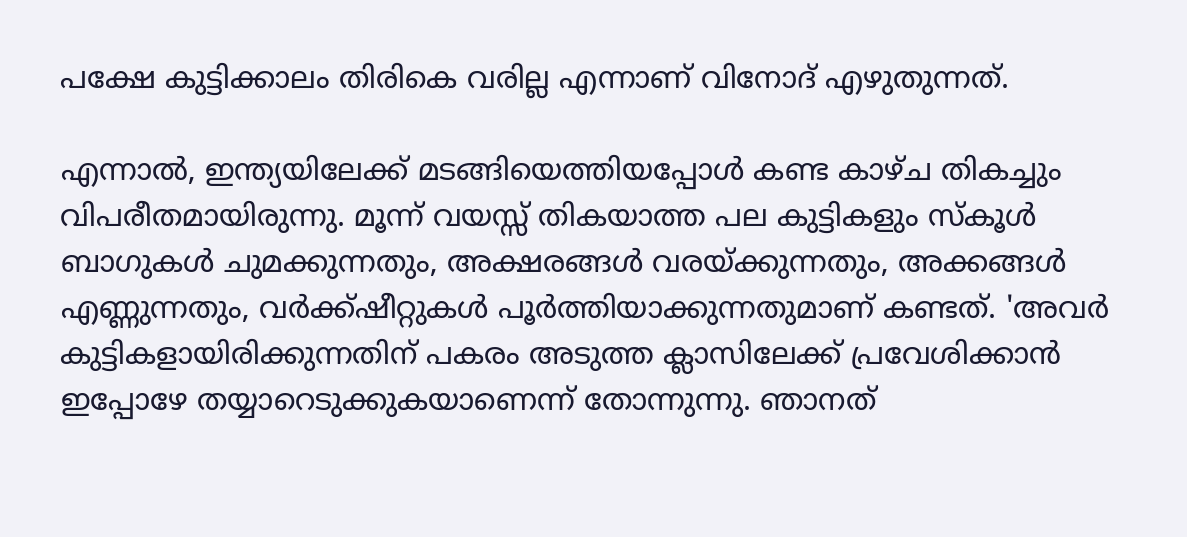പക്ഷേ കുട്ടിക്കാലം തിരികെ വരില്ല എന്നാണ് വിനോദ് എഴുതുന്നത്.

എന്നാൽ, ഇന്ത്യയിലേക്ക് മടങ്ങിയെത്തിയപ്പോൾ കണ്ട കാഴ്ച തികച്ചും വിപരീതമായിരുന്നു. മൂന്ന് വയസ്സ് തികയാത്ത പല കുട്ടികളും സ്കൂൾ ബാഗുകൾ ചുമക്കുന്നതും, അക്ഷരങ്ങൾ വരയ്ക്കുന്നതും, അക്കങ്ങൾ എണ്ണുന്നതും, വർക്ക്ഷീറ്റുകൾ പൂർത്തിയാക്കുന്നതുമാണ് കണ്ടത്. 'അവർ കുട്ടികളായിരിക്കുന്നതിന് പകരം അടുത്ത ക്ലാസിലേക്ക് പ്രവേശിക്കാൻ ഇപ്പോഴേ തയ്യാറെടുക്കുകയാണെന്ന് തോന്നുന്നു. ഞാനത്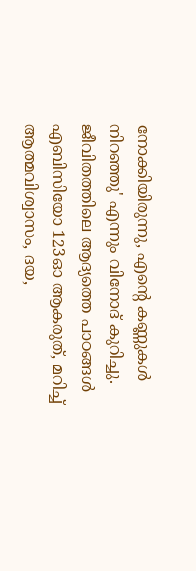നോക്കിയിരുന്നു, എന്റെ കണ്ണുകൾ നിറഞ്ഞു' എന്നും വിനോദ് കുറിച്ചു. ജീവിതത്തിലെ ആദ്യത്തെ പാഠങ്ങൾ എബിസിയോ 123ഓ ആകരുത്, മറിച്ച് ആത്മവിശ്വാസം, ദയ,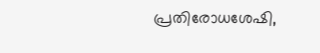പ്രതിരോധശേഷി,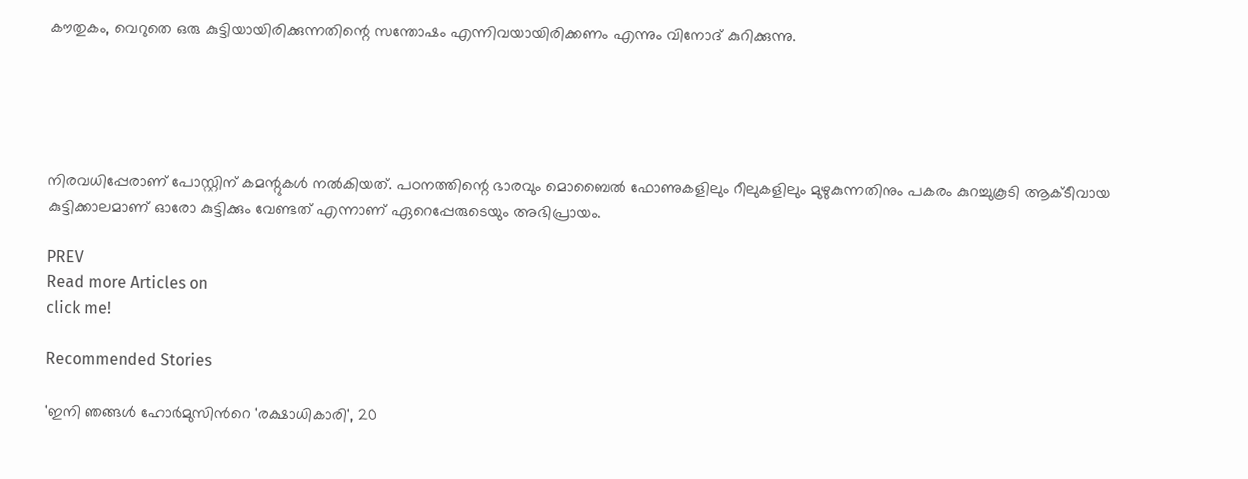കൗതുകം, വെറുതെ ഒരു കുട്ടിയായിരിക്കുന്നതിന്റെ സന്തോഷം എന്നിവയായിരിക്കണം എന്നും വിനോദ് കുറിക്കുന്നു.





നിരവധിപ്പേരാണ് പോസ്റ്റിന് കമന്റുകൾ നൽകിയത്. പഠനത്തിന്റെ ഭാരവും മൊബൈൽ ഫോണുകളിലും റീലുകളിലും മുഴുകുന്നതിനും പകരം കുറച്ചുകൂടി ആക്ടീവായ കുട്ടിക്കാലമാണ് ഓരോ കുട്ടിക്കും വേണ്ടത് എന്നാണ് ഏറെപ്പേരുടെയും അഭിപ്രായം.

PREV
Read more Articles on
click me!

Recommended Stories

'ഇനി ഞങ്ങൾ ഹോർമുസിന്‍റെ 'രക്ഷാധികാരി', 20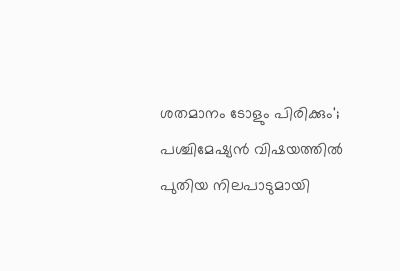ശതമാനം ടോളും പിരിക്കും'; പശ്ചിമേഷ്യൻ വിഷയത്തിൽ പുതിയ നിലപാടുമായി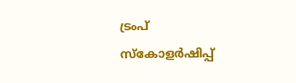ട്രംപ്
സ്കോളർഷിപ്പ്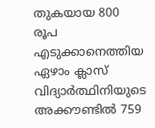തുകയായ 800 രൂപ എടുക്കാനെത്തിയ ഏഴാം ക്ലാസ് വിദ്യാർത്ഥിനിയുടെ അക്കൗണ്ടിൽ 759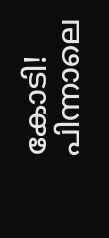കോടി! പിന്നാലെ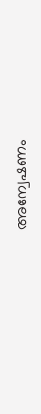അന്വേഷണം